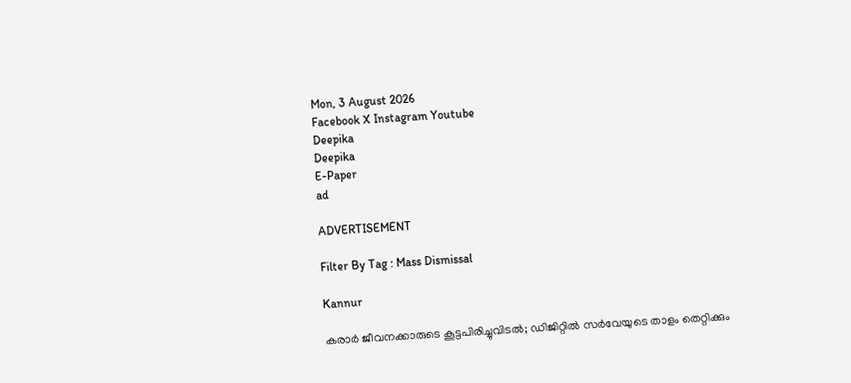Mon, 3 August 2026
Facebook X Instagram Youtube
Deepika
Deepika
E-Paper
ad

ADVERTISEMENT

Filter By Tag : Mass Dismissal

Kannur

കരാർ ജീവനക്കാരുടെ കൂട്ടപിരിച്ചുവിടൽ; ഡിജിറ്റിൽ സർവേയുടെ താളം തെറ്റിക്കും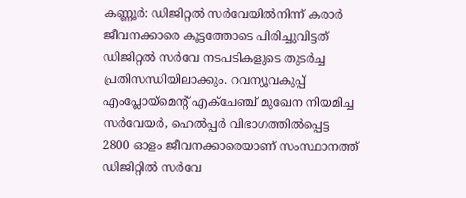കണ്ണൂര്‍: ഡിജിറ്റല്‍ സര്‍വേയിൽനിന്ന് കരാര്‍ ജീവനക്കാരെ കൂട്ടത്തോടെ പിരിച്ചുവിട്ടത് ഡിജിറ്റൽ സർവേ നടപടികളുടെ തുടർച്ച പ്രതിസന്ധിയിലാക്കും. റവന്യൂവകുപ്പ് എംപ്ലോയ്മെന്‍റ് എക്ചേഞ്ച് മുഖേന നിയമിച്ച സര്‍വേയര്‍, ഹെല്‍പ്പര്‍ വിഭാഗത്തില്‍പ്പെട്ട 2800 ഓളം ജീവനക്കാരെയാണ് സംസ്ഥാനത്ത് ഡിജിറ്റിൽ സർവേ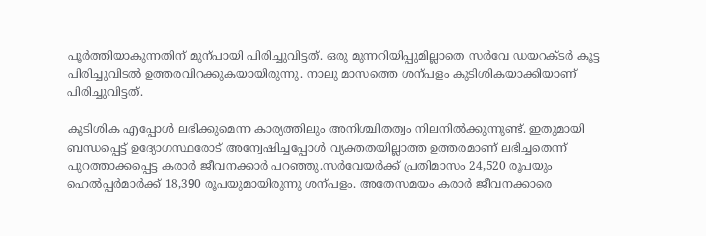പൂർത്തിയാകുന്നതിന് മുന്പായി പിരിച്ചുവിട്ടത്. ഒരു മുന്നറിയിപ്പുമില്ലാതെ സർവേ ഡയറക്ടർ കൂട്ട പിരിച്ചുവിടൽ ഉത്തരവിറക്കുകയായിരുന്നു. നാലു മാസത്തെ ശന്പളം കുടിശികയാക്കിയാണ് പിരിച്ചുവിട്ടത്.

കുടിശിക എപ്പോൾ ലഭിക്കുമെന്ന കാര്യത്തിലും അനിശ്ചിതത്വം നിലനിൽക്കുന്നുണ്ട്. ഇതുമായി ബന്ധപ്പെട്ട് ഉദ്യോഗസ്ഥരോട് അന്വേഷിച്ചപ്പോൾ വ്യക്തതയില്ലാത്ത ഉത്തരമാണ് ലഭിച്ചതെന്ന് പുറത്താക്കപ്പെട്ട കരാർ ജീവനക്കാർ പറഞ്ഞു.സര്‍വേയര്‍ക്ക് പ്രതിമാസം 24,520 രൂപയും ഹെല്‍പ്പര്‍മാര്‍ക്ക് 18,390 രൂപയുമായിരുന്നു ശന്പളം. അതേസമയം കരാര്‍ ജീവനക്കാരെ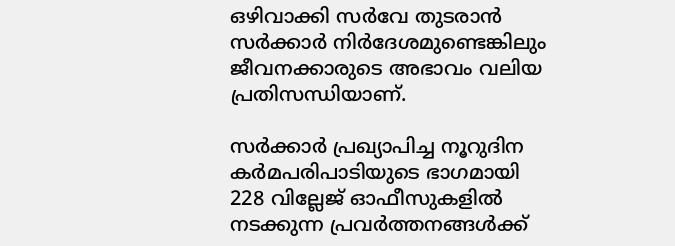ഒഴിവാക്കി സര്‍വേ തുടരാന്‍ സര്‍ക്കാര്‍ നിര്‍ദേശമുണ്ടെങ്കിലും ജീവനക്കാരുടെ അഭാവം വലിയ പ്രതിസന്ധിയാണ്.

സര്‍ക്കാര്‍ പ്രഖ്യാപിച്ച നൂറുദിന കര്‍മപരിപാടിയുടെ ഭാഗമായി 228 വില്ലേജ് ഓഫീസുകളില്‍ നടക്കുന്ന പ്രവര്‍ത്തനങ്ങള്‍ക്ക്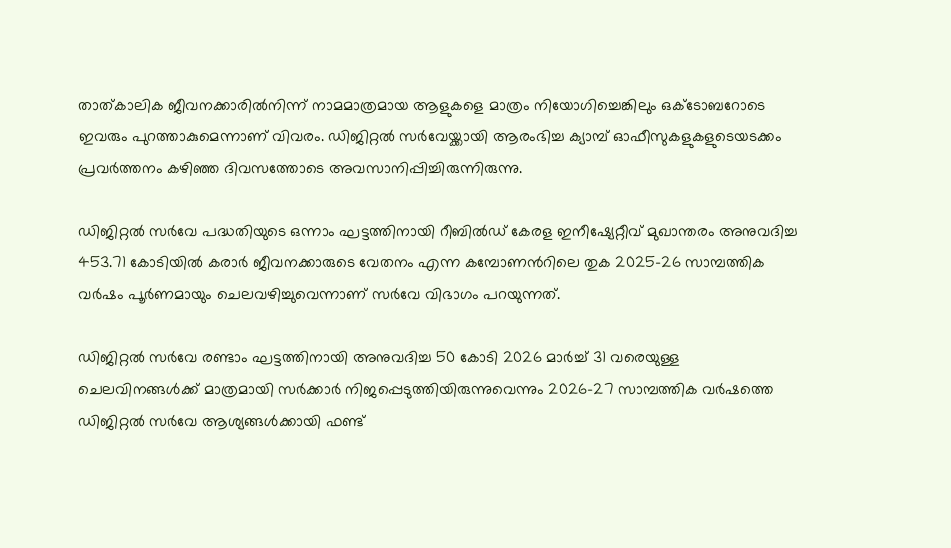താത്കാലിക ജീവനക്കാരില്‍നിന്ന് നാമമാത്രമായ ആളുകളെ മാത്രം നിയോഗിച്ചെങ്കിലും ഒക്ടോബറോടെ ഇവരും പുറത്താകുമെന്നാണ് വിവരം. ഡിജിറ്റല്‍ സര്‍വേയ്ക്കായി ആരംഭിച്ച ക്യാമ്പ് ഓഫീസുകളുകളുടെയടക്കം പ്രവര്‍ത്തനം കഴിഞ്ഞ ദിവസത്തോടെ അവസാനിപ്പിച്ചിരുന്നിരുന്നു.

ഡിജിറ്റല്‍ സര്‍വേ പദ്ധതിയുടെ ഒന്നാം ഘട്ടത്തിനായി റീബില്‍ഡ് കേരള ഇനീഷ്യേറ്റീവ് മുഖാന്തരം അനുവദിച്ച 453.71 കോടിയില്‍ കരാര്‍ ജീവനക്കാരുടെ വേതനം എന്ന കമ്പോണന്‍റിലെ തുക 2025-26 സാമ്പത്തിക വര്‍ഷം പൂര്‍ണമായും ചെലവഴിച്ചുവെന്നാണ് സര്‍വേ വിഭാഗം പറയുന്നത്.

ഡിജിറ്റല്‍ സര്‍വേ രണ്ടാം ഘട്ടത്തിനായി അനുവദിച്ച 50 കോടി 2026 മാര്‍ച്ച് 31 വരെയുള്ള ചെലവിനങ്ങള്‍ക്ക് മാത്രമായി സര്‍ക്കാര്‍ നിജപ്പെടുത്തിയിരുന്നുവെന്നും 2026-27 സാമ്പത്തിക വര്‍ഷത്തെ ഡിജിറ്റല്‍ സര്‍വേ ആശ്യങ്ങള്‍ക്കായി ഫണ്ട്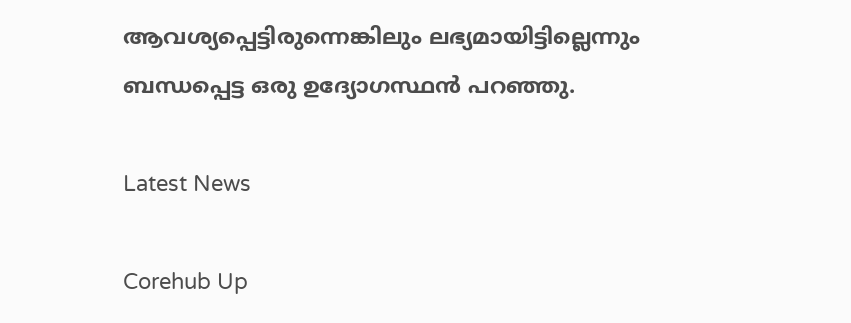ആവശ്യപ്പെട്ടിരുന്നെങ്കിലും ലഭ്യമായിട്ടില്ലെന്നും ബന്ധപ്പെട്ട ഒരു ഉദ്യോഗസ്ഥൻ പറഞ്ഞു.

Latest News

Corehub Up